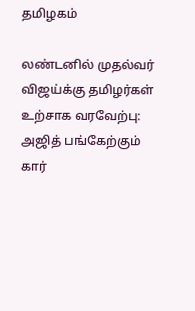தமிழகம்

லண்டனில் முதல்வர் விஜய்க்கு தமிழர்கள் உற்சாக வரவேற்பு: அஜித் பங்கேற்கும் கார்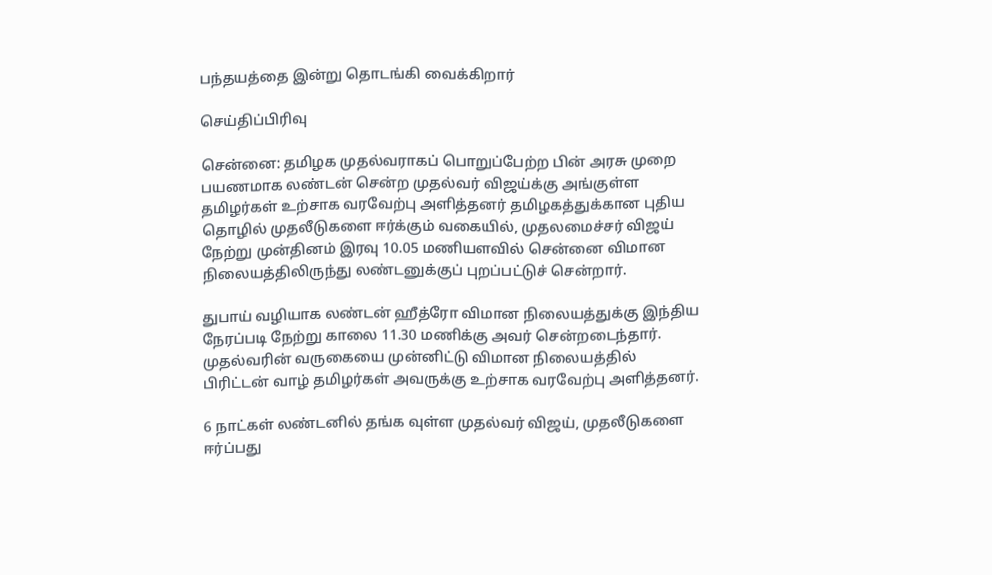பந்தயத்தை இன்று தொடங்கி வைக்கிறார்

செய்திப்பிரிவு

சென்னை: தமிழக முதல்வராகப் பொறுப்பேற்ற பின் அரசு முறை பயணமாக லண்டன் சென்ற முதல்வர் விஜய்க்கு அங்குள்ள தமிழர்கள் உற்சாக வரவேற்பு அளித்தனர் தமிழகத்துக்கான புதிய தொழில் முதலீடுகளை ஈர்க்கும் வகையில், முதலமைச்சர் விஜய் நேற்று முன்தினம் இரவு 10.05 மணியளவில் சென்னை விமான நிலையத்திலிருந்து லண்டனுக்குப் புறப்பட்டுச் சென்றார்.

துபாய் வழியாக லண்டன் ஹீத்ரோ விமான நிலையத்துக்கு இந்திய நேரப்படி நேற்று காலை 11.30 மணிக்கு அவர் சென்றடைந்தார். முதல்வரின் வருகையை முன்னிட்டு விமான நிலையத்தில் பிரிட்டன் வாழ் தமிழர்கள் அவருக்கு உற்சாக வரவேற்பு அளித்தனர்.

6 நாட்கள் லண்டனில் தங்க வுள்ள முதல்வர் விஜய், முதலீடுகளை ஈர்ப்பது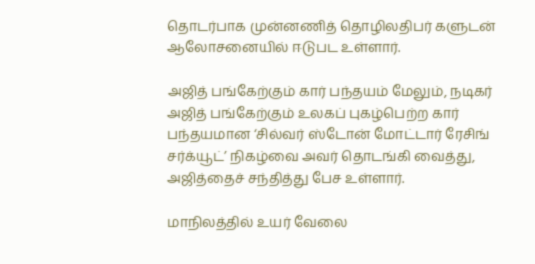தொடர்பாக முன்னணித் தொழிலதிபர் களுடன் ஆலோசனையில் ஈடுபட உள்ளார்.

அஜித் பங்கேற்கும் கார் பந்தயம் மேலும், நடிகர் அஜித் பங்கேற்கும் உலகப் புகழ்பெற்ற கார் பந்தயமான ‘சில்வர் ஸ்டோன் மோட்டார் ரேசிங் சர்க்யூட்’ நிகழ்வை அவர் தொடங்கி வைத்து, அஜித்தைச் சந்தித்து பேச உள்ளார்.

மாநிலத்தில் உயர் வேலை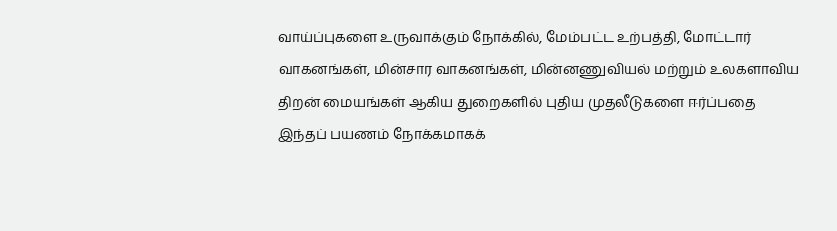வாய்ப்புகளை உருவாக்கும் நோக்கில், மேம்பட்ட உற்பத்தி, மோட்டார் வாகனங்கள், மின்சார வாகனங்கள், மின்னணுவியல் மற்றும் உலகளாவிய திறன் மையங்கள் ஆகிய துறைகளில் புதிய முதலீடுகளை ஈர்ப்பதை இந்தப் பயணம் நோக்கமாகக்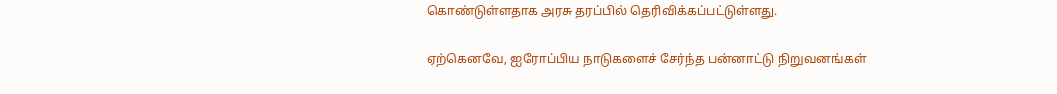கொண்டுள்ளதாக அரசு தரப்பில் தெரிவிக்கப்பட்டுள்ளது.

ஏற்கெனவே, ஐரோப்பிய நாடுகளைச் சேர்ந்த பன்னாட்டு நிறுவனங்கள்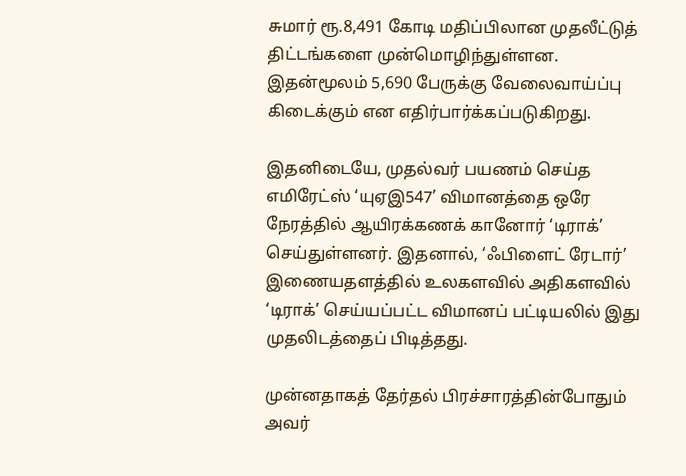சுமார் ரூ.8,491 கோடி மதிப்பிலான முதலீட்டுத் திட்டங்களை முன்மொழிந்துள்ளன. இதன்மூலம் 5,690 பேருக்கு வேலைவாய்ப்பு கிடைக்கும் என எதிர்பார்க்கப்படுகிறது.

இதனிடையே, முதல்வர் பயணம் செய்த எமிரேட்ஸ் ‘யுஏஇ547’ விமானத்தை ஒரே நேரத்தில் ஆயிரக்கணக் கானோர் ‘டிராக்’ செய்துள்ளனர். இதனால், ‘ஃபிளைட் ரேடார்’ இணையதளத்தில் உலகளவில் அதிகளவில் ‘டிராக்’ செய்யப்பட்ட விமானப் பட்டியலில் இது முதலிடத்தைப் பிடித்தது.

முன்னதாகத் தேர்தல் பிரச்சாரத்தின்போதும் அவர்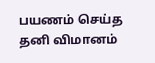பயணம் செய்த தனி விமானம்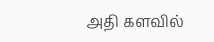அதி களவில்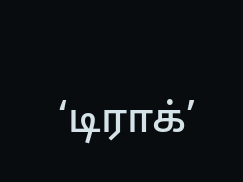‘டிராக்’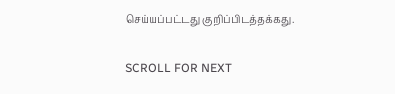செய்யப்பட்டது குறிப்பிடத்தக்கது.

SCROLL FOR NEXT